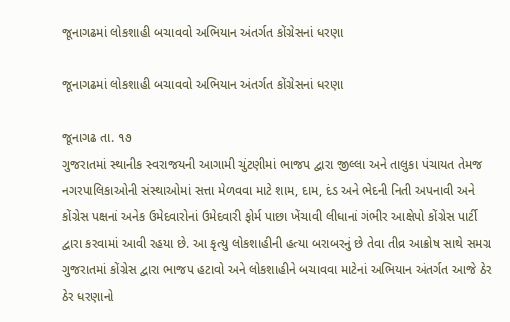જૂનાગઢમાં લોકશાહી બચાવવો અભિયાન અંતર્ગત કોંગ્રેસનાં ધરણા

જૂનાગઢમાં લોકશાહી બચાવવો અભિયાન અંતર્ગત કોંગ્રેસનાં ધરણા

જૂનાગઢ તા. ૧૭
ગુજરાતમાં સ્થાનીક સ્વરાજયની આગામી ચુંટણીમાં ભાજપ દ્વારા જીલ્લા અને તાલુકા પંચાયત તેમજ નગરપાલિકાઓની સંસ્થાઓમાં સત્તા મેળવવા માટે શામ, દામ, દંડ અને ભેદની નિતી અપનાવી અને કોંગ્રેસ પક્ષનાં અનેક ઉમેદવારોનાં ઉમેદવારી ફોર્મ પાછા ખેંચાવી લીધાનાં ગંભીર આક્ષેપો કોંગ્રેસ પાર્ટી દ્વારા કરવામાં આવી રહયા છે. આ કૃત્યુ લોકશાહીની હત્યા બરાબરનું છે તેવા તીવ્ર આક્રોષ સાથે સમગ્ર ગુજરાતમાં કોંગ્રેસ દ્વારા ભાજપ હટાવો અને લોકશાહીને બચાવવા માટેનાં અભિયાન અંતર્ગત આજે ઠેર ઠેર ધરણાનો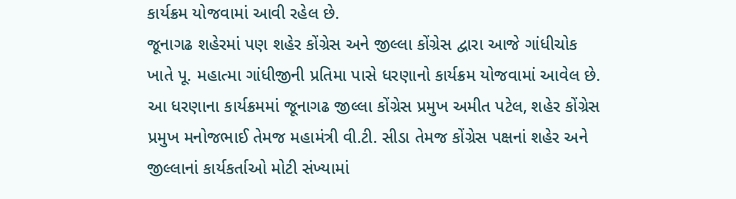કાર્યક્રમ યોજવામાં આવી રહેલ છે.
જૂનાગઢ શહેરમાં પણ શહેર કોંગ્રેસ અને જીલ્લા કોંગ્રેસ દ્વારા આજે ગાંધીચોક ખાતે પૂ. મહાત્મા ગાંધીજીની પ્રતિમા પાસે ધરણાનો કાર્યક્રમ યોજવામાં આવેલ છે. આ ધરણાના કાર્યક્રમમાં જૂનાગઢ જીલ્લા કોંગ્રેસ પ્રમુખ અમીત પટેલ, શહેર કોંગ્રેસ પ્રમુખ મનોજભાઈ તેમજ મહામંત્રી વી.ટી. સીડા તેમજ કોંગ્રેસ પક્ષનાં શહેર અને જીલ્લાનાં કાર્યકર્તાઓ મોટી સંખ્યામાં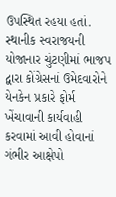ઉપસ્થિત રહયા હતાં. સ્થાનીક સ્વરાજયની યોજાનાર ચુંટણીમાં ભાજપ દ્વારા કોંગ્રેસનાં ઉમેદવારોને યેનકેન પ્રકારે ફોર્મ ખેંચાવાની કાર્યવાહી કરવામાં આવી હોવાનાં ગંભીર આક્ષેપો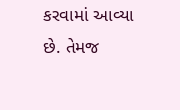કરવામાં આવ્યા છે. તેમજ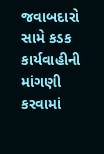જવાબદારો સામે કડક કાર્યવાહીની માંગણી કરવામાં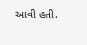આવી હતી.